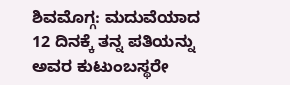ಶಿವಮೊಗ್ಗ: ಮದುವೆಯಾದ 12 ದಿನಕ್ಕೆ ತನ್ನ ಪತಿಯನ್ನು ಅವರ ಕುಟುಂಬಸ್ಥರೇ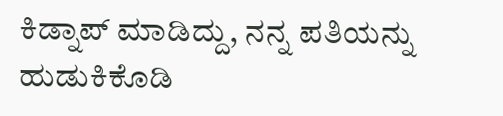ಕಿಡ್ನಾಪ್ ಮಾಡಿದ್ದು, ನನ್ನ ಪತಿಯನ್ನು ಹುಡುಕಿಕೊಡಿ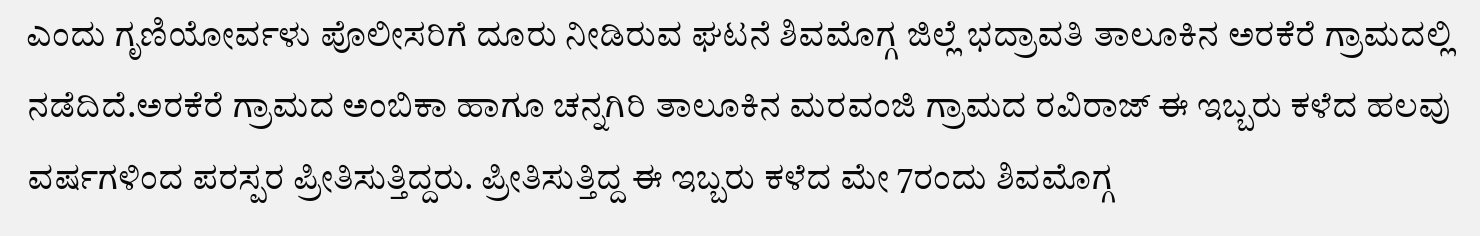ಎಂದು ಗೃಣಿಯೋರ್ವಳು ಪೊಲೀಸರಿಗೆ ದೂರು ನೀಡಿರುವ ಘಟನೆ ಶಿವಮೊಗ್ಗ ಜಿಲ್ಲೆ ಭದ್ರಾವತಿ ತಾಲೂಕಿನ ಅರಕೆರೆ ಗ್ರಾಮದಲ್ಲಿ ನಡೆದಿದೆ.ಅರಕೆರೆ ಗ್ರಾಮದ ಅಂಬಿಕಾ ಹಾಗೂ ಚನ್ನಗಿರಿ ತಾಲೂಕಿನ ಮರವಂಜಿ ಗ್ರಾಮದ ರವಿರಾಜ್ ಈ ಇಬ್ಬರು ಕಳೆದ ಹಲವು ವರ್ಷಗಳಿಂದ ಪರಸ್ಪರ ಪ್ರೀತಿಸುತ್ತಿದ್ದರು. ಪ್ರೀತಿಸುತ್ತಿದ್ದ ಈ ಇಬ್ಬರು ಕಳೆದ ಮೇ 7ರಂದು ಶಿವಮೊಗ್ಗ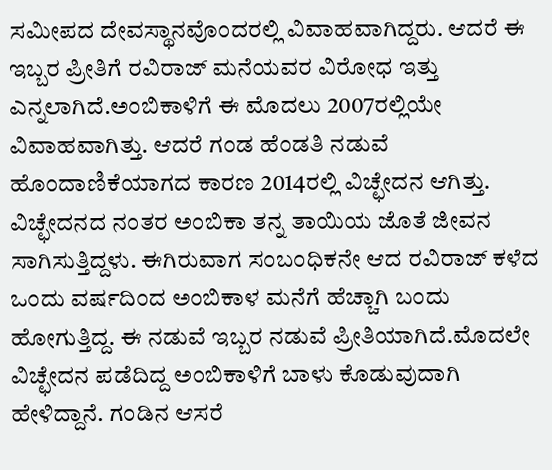ಸಮೀಪದ ದೇವಸ್ಥಾನವೊಂದರಲ್ಲಿ ವಿವಾಹವಾಗಿದ್ದರು. ಆದರೆ ಈ ಇಬ್ಬರ ಪ್ರೀತಿಗೆ ರವಿರಾಜ್ ಮನೆಯವರ ವಿರೋಧ ಇತ್ತು ಎನ್ನಲಾಗಿದೆ.ಅಂಬಿಕಾಳಿಗೆ ಈ ಮೊದಲು 2007ರಲ್ಲಿಯೇ ವಿವಾಹವಾಗಿತ್ತು. ಆದರೆ ಗಂಡ ಹೆಂಡತಿ ನಡುವೆ ಹೊಂದಾಣಿಕೆಯಾಗದ ಕಾರಣ 2014ರಲ್ಲಿ ವಿಚ್ಛೇದನ ಆಗಿತ್ತು. ವಿಚ್ಛೇದನದ ನಂತರ ಅಂಬಿಕಾ ತನ್ನ ತಾಯಿಯ ಜೊತೆ ಜೀವನ ಸಾಗಿಸುತ್ತಿದ್ದಳು. ಈಗಿರುವಾಗ ಸಂಬಂಧಿಕನೇ ಆದ ರವಿರಾಜ್ ಕಳೆದ ಒಂದು ವರ್ಷದಿಂದ ಅಂಬಿಕಾಳ ಮನೆಗೆ ಹೆಚ್ಚಾಗಿ ಬಂದು ಹೋಗುತ್ತಿದ್ದ. ಈ ನಡುವೆ ಇಬ್ಬರ ನಡುವೆ ಪ್ರೀತಿಯಾಗಿದೆ.ಮೊದಲೇ ವಿಚ್ಛೇದನ ಪಡೆದಿದ್ದ ಅಂಬಿಕಾಳಿಗೆ ಬಾಳು ಕೊಡುವುದಾಗಿ ಹೇಳಿದ್ದಾನೆ. ಗಂಡಿನ ಆಸರೆ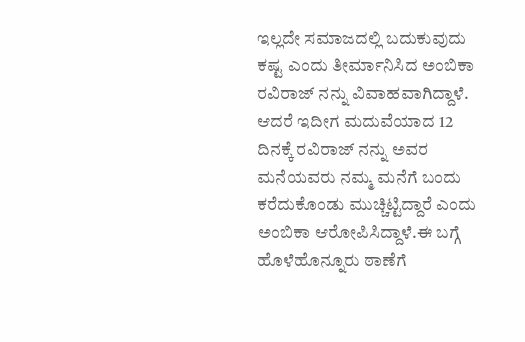ಇಲ್ಲದೇ ಸಮಾಜದಲ್ಲಿ ಬದುಕುವುದು ಕಷ್ಟ ಎಂದು ತೀರ್ಮಾನಿಸಿದ ಅಂಬಿಕಾ ರವಿರಾಜ್ ನನ್ನು ವಿವಾಹವಾಗಿದ್ದಾಳೆ. ಆದರೆ ಇದೀಗ ಮದುವೆಯಾದ 12 ದಿನಕ್ಕೆ ರವಿರಾಜ್ ನನ್ನು ಅವರ ಮನೆಯವರು ನಮ್ಮ ಮನೆಗೆ ಬಂದು ಕರೆದುಕೊಂಡು ಮುಚ್ಚಿಟ್ಟಿದ್ದಾರೆ ಎಂದು ಅಂಬಿಕಾ ಆರೋಪಿಸಿದ್ದಾಳೆ.ಈ ಬಗ್ಗೆ ಹೊಳೆಹೊನ್ನೂರು ಠಾಣೆಗೆ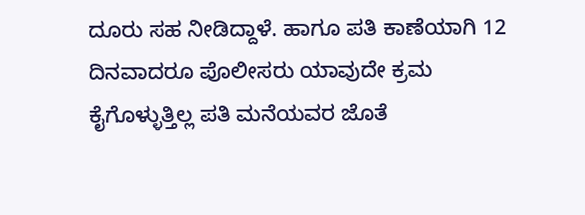ದೂರು ಸಹ ನೀಡಿದ್ದಾಳೆ. ಹಾಗೂ ಪತಿ ಕಾಣೆಯಾಗಿ 12 ದಿನವಾದರೂ ಪೊಲೀಸರು ಯಾವುದೇ ಕ್ರಮ ಕೈಗೊಳ್ಳುತ್ತಿಲ್ಲ ಪತಿ ಮನೆಯವರ ಜೊತೆ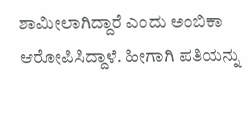ಶಾಮೀಲಾಗಿದ್ದಾರೆ ಎಂದು ಅಂಬಿಕಾ ಆರೋಪಿಸಿದ್ದಾಳೆ. ಹೀಗಾಗಿ ಪತಿಯನ್ನು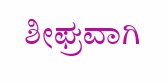ಶೀಘ್ರವಾಗಿ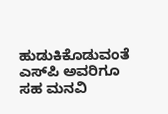ಹುಡುಕಿಕೊಡುವಂತೆ ಎಸ್‍ಪಿ ಅವರಿಗೂ ಸಹ ಮನವಿ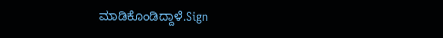ಮಾಡಿಕೊಂಡಿದ್ದಾಳೆ.Sign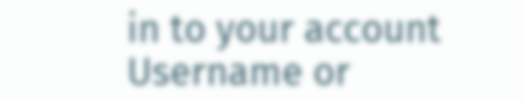in to your account
Username or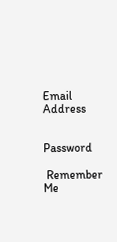Email Address


Password

 Remember Me